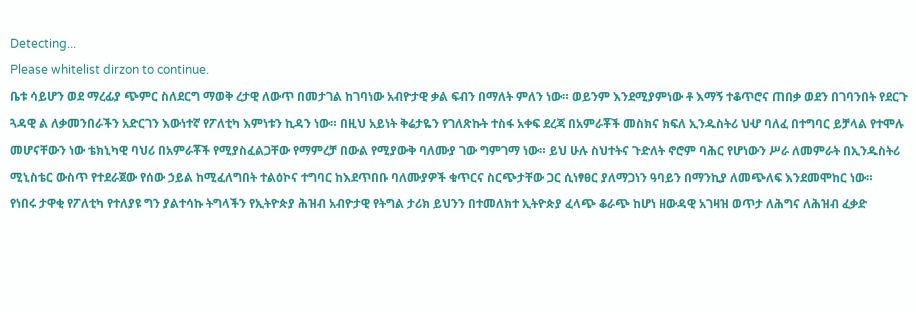Detecting...
Please whitelist dirzon to continue.
ቤቱ ሳይሆን ወደ ማረፊያ ጭምር ስለደርግ ማወቅ ረታዊ ለውጥ በመታገል ከገባነው አብዮታዊ ቃል ፍብን በማለት ምለን ነው። ወይንም እንደሚያምነው ቶ እማኝ ተቆጥሮና ጠበቃ ወደን በገባንበት የደርጉ ጓዳዊ ል ለቃመንበራችን አድርገን እውነተኛ የፖለቲካ እምነቱን ኪዳን ነው። በዚህ አይነት ቅሬታዬን የገለጽኩት ተስፋ አቀፍ ደረጃ በአምራቾች መስክና ክፍለ ኢንዱስትሪ ህሇ ባለፈ በተግባር ይቻላል የተሞሉ መሆናቸውን ነው ቴክኒካዊ ባህሪ በአምራቾች የሚያስፈልጋቸው የማምረቻ በውል የሚያውቅ ባለሙያ ገው ግምገማ ነው። ይህ ሁሉ ስህተትና ጉድለት ኖሮም ባሕር የሆነውን ሥራ ለመምራት በኢንዱስትሪ ሚኒስቴር ውስጥ የተደራጀው የሰው ኃይል ከሚፈለግበት ተልዕኮና ተግባር ከእደጥበቡ ባለሙያዎች ቁጥርና ስርጭታቸው ጋር ሲነፃፀር ያለማጋነን ዓባይን በማንኪያ ለመጭለፍ እንደመሞከር ነው።
የነበሩ ታዋቂ የፖለቲካ የተለያዩ ግን ያልተሳኩ ትግላችን የኢትዮጵያ ሕዝብ አብዮታዊ የትግል ታሪክ ይህንን በተመለክተ ኢትዮጵያ ፈላጭ ቆራጭ ከሆነ ዘውዳዊ አገዛዝ ወጥታ ለሕግና ለሕዝብ ፈቃድ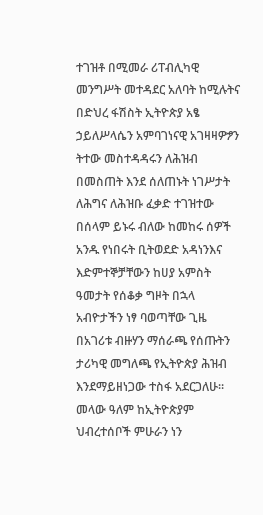ተገዝቶ በሚመራ ሪፐብሊካዊ መንግሥት መተዳደር አለባት ከሚሉትና በድህረ ፋሽስት ኢትዮጵያ አፄ ኃይለሥላሴን አምባገነናዊ አገዛዛዎፇን ትተው መስተዳዳሩን ለሕዝብ በመስጠት እንደ ሰለጠኑት ነገሥታት ለሕግና ለሕዝቡ ፈቃድ ተገዝተው በሰላም ይኑሩ ብለው ከመከሩ ሰዎች አንዱ የነበሩት ቢትወደድ አዳነንእና እድምተኞቻቸውን ከሀያ አምስት ዓመታት የሰቆቃ ግዞት በኋላ አብዮታችን ነፃ ባወጣቸው ጊዜ በአገሪቱ ብዙሃን ማሰራጫ የሰጡትን ታሪካዊ መግለጫ የኢትዮጵያ ሕዝብ እንደማይዘነጋው ተስፋ አደርጋለሁ። መላው ዓለም ከኢትዮጵያም ህብረተሰቦች ምሁራን ነን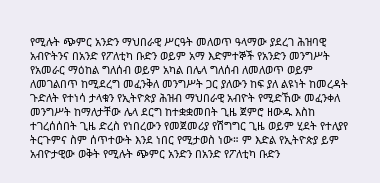የሚሉት ጭምር አንድን ማህበራዊ ሥርዓት መለወጥ ዓላማው ያደረገ ሕዝባዊ አብዮትንና በአንድ የፖለቲካ ቡድን ወይም አማ እድምተኞች የአንድን መንግሥት የአመራር ማዕከል ግለሰብ ወይም አካል በሌላ ግለሰብ ለመለወጥ ወይም ለመገልበጥ ከሚደረግ መፈንቅለ መንግሥት ጋር ያለውን ከፍ ያለ ልዩነት ከመረዳት ጉድለት የተነሳ ታላቁን የኢትዮጵያ ሕዝብ ማህበራዊ አብዮት የሚድኸው መፈንቀለ መንግሥት ከማለታቸው ሌላ ደርግ ከተቋቋመበት ጊዜ ጀምሮ ዘውዱ እስከ ተገረሰሰበት ጊዜ ድረስ የነበረውን የመጀመሪያ የሽግግር ጊዜ ወይም ሂደት የተለያየ ትርጉምና ስም ሰጥተውት እንደ ነበር የሚታወስ ነው። ም እድል የኢትዮጵያ ይም አብዮታዊው ወቅት የሚሉት ጭምር አንድን በአንድ የፖለቲካ ቡድን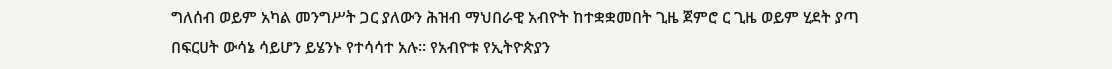ግለሰብ ወይም አካል መንግሥት ጋር ያለውን ሕዝብ ማህበራዊ አብዮት ከተቋቋመበት ጊዜ ጀምሮ ር ጊዜ ወይም ሂደት ያጣ በፍርሀት ውሳኔ ሳይሆን ይሄንኑ የተሳሳተ አሉ። የአብዮቱ የኢትዮጵያን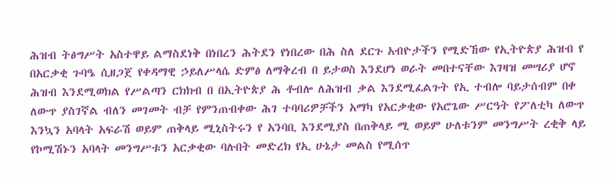ሕዝብ ትፅግሥት አስተዋይ ልማስደነቅ በነበረን ሕትደን የነበረው በሕ ስለ ደርጉ አብዮታችን የሚድኸው የኢትዮጵያ ሕዝብ የ በአርቃቂ ጉባዔ ሲዘጋጀ የቀዳማዊ ኃይለሥላሴ ድምፅ ለማቅረብ በ ይታወስ እንደሆነ ወራት መበተናቸው እገዛዝ መሣሪያ ሆኖ ሕዝብ እንደሚወክል የሥልጣን ርክክብ በ በኢትዮጵያ ሕ ቶብሎ ለሕዝብ ቃል እንደሚፈልጉት የኢ ተብሎ ባይታሰብም በቀ ለውጥ ያስገኛል ብለን መገመት ብቻ የምንጠብቀው ሕገ ተባባሪዎቻችን አማካ የአርቃቂው የአሮጌው ሥርዓት የፖለቲካ ለውጥ እንኳን አባላት አፍራሽ ወይም ጠቅላይ ሚኒስትሩን የ አንባቢ እንደሚያስ በጠቅላይ ሚ ወይም ሁለቱንም መንግሥት ረቂቅ ላይ የኮሚሽኑን አባላት መንግሥቱን አርቃቂው ባሉበት መድረክ የኢ ሁኔታ መልስ የሚሰጥ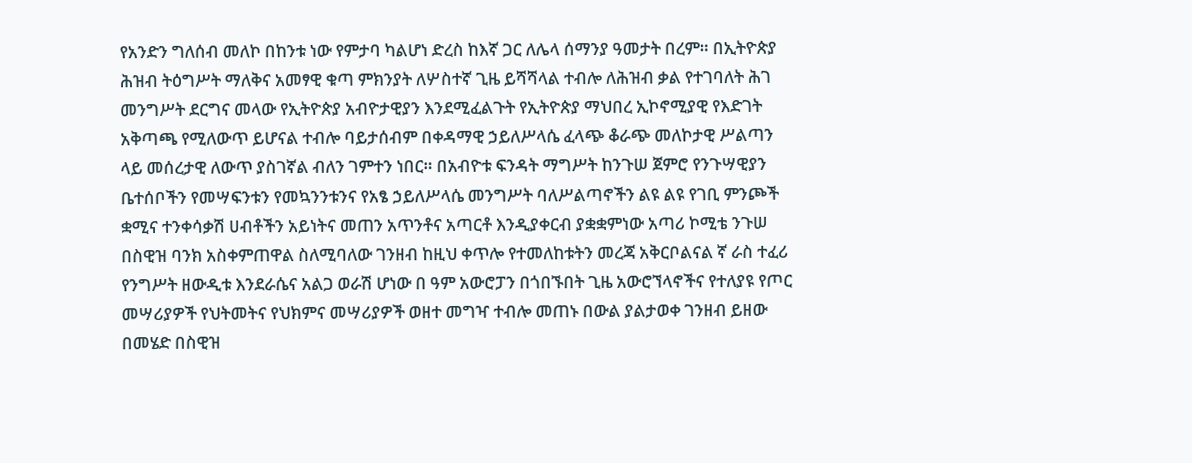የአንድን ግለሰብ መለኮ በከንቱ ነው የምታባ ካልሆነ ድረስ ከእኛ ጋር ለሌላ ሰማንያ ዓመታት በረም። በኢትዮጵያ ሕዝብ ትዕግሥት ማለቅና አመፃዊ ቁጣ ምክንያት ለሦስተኛ ጊዜ ይሻሻላል ተብሎ ለሕዝብ ቃል የተገባለት ሕገ መንግሥት ደርግና መላው የኢትዮጵያ አብዮታዊያን እንደሚፈልጉት የኢትዮጵያ ማህበረ ኢኮኖሚያዊ የእድገት አቅጣጫ የሚለውጥ ይሆናል ተብሎ ባይታሰብም በቀዳማዊ ኃይለሥላሴ ፈላጭ ቆራጭ መለኮታዊ ሥልጣን ላይ መሰረታዊ ለውጥ ያስገኛል ብለን ገምተን ነበር። በአብዮቱ ፍንዳት ማግሥት ከንጉሠ ጀምሮ የንጉሣዊያን ቤተሰቦችን የመሣፍንቱን የመኳንንቱንና የአፄ ኃይለሥላሴ መንግሥት ባለሥልጣኖችን ልዩ ልዩ የገቢ ምንጮች ቋሚና ተንቀሳቃሽ ሀብቶችን አይነትና መጠን አጥንቶና አጣርቶ እንዲያቀርብ ያቋቋምነው አጣሪ ኮሚቴ ንጉሠ በስዊዝ ባንክ አስቀምጠዋል ስለሚባለው ገንዘብ ከዚህ ቀጥሎ የተመለከቱትን መረጃ አቅርቦልናል ኛ ራስ ተፈሪ የንግሥት ዘውዲቱ እንደራሴና አልጋ ወራሽ ሆነው በ ዓም አውሮፓን በጎበኙበት ጊዜ አውሮኘላኖችና የተለያዩ የጦር መሣሪያዎች የህትመትና የህክምና መሣሪያዎች ወዘተ መግዣ ተብሎ መጠኑ በውል ያልታወቀ ገንዘብ ይዘው በመሄድ በስዊዝ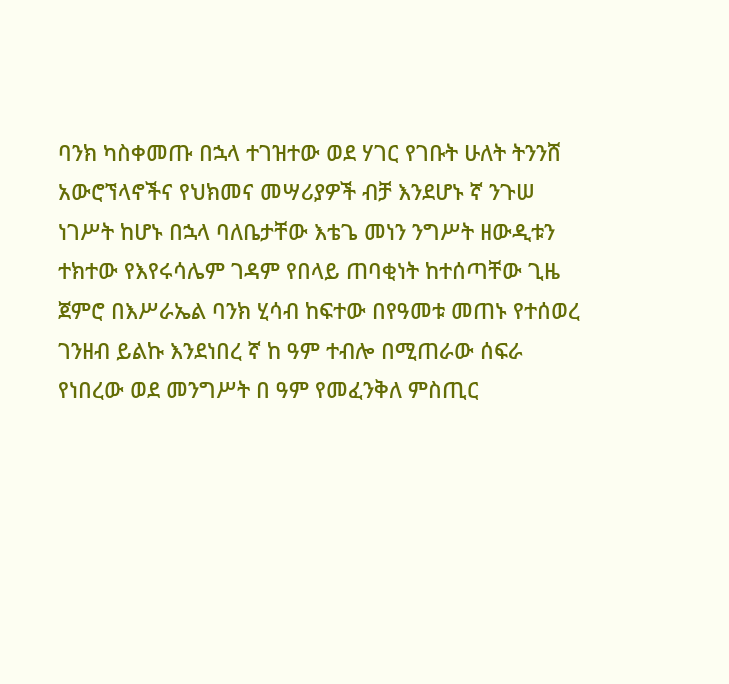ባንክ ካስቀመጡ በኋላ ተገዝተው ወደ ሃገር የገቡት ሁለት ትንንሸ አውሮኘላኖችና የህክመና መሣሪያዎች ብቻ እንደሆኑ ኛ ንጉሠ ነገሥት ከሆኑ በኋላ ባለቤታቸው እቴጌ መነን ንግሥት ዘውዲቱን ተክተው የእየሩሳሌም ገዳም የበላይ ጠባቂነት ከተሰጣቸው ጊዜ ጀምሮ በእሥራኤል ባንክ ሂሳብ ከፍተው በየዓመቱ መጠኑ የተሰወረ ገንዘብ ይልኩ እንደነበረ ኛ ከ ዓም ተብሎ በሚጠራው ሰፍራ የነበረው ወደ መንግሥት በ ዓም የመፈንቅለ ምስጢር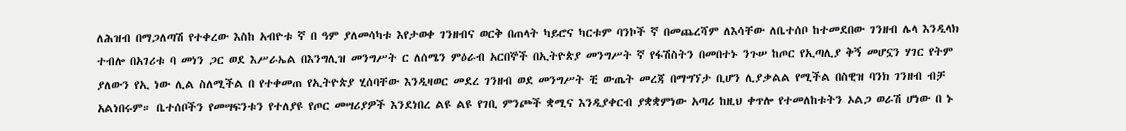ለሕዝብ በማጋለጣሽ የተቀረው እስከ አብዮቱ ኛ በ ዓም ያለመሳካቱ እየታወቀ ገንዘብና ወርቅ በጠላት ካይሮና ካርቱም ባንኮች ኛ በመጨረሻም ለእሳቸው ለቤተሰቦ ከተመደበው ገንዘብ ሌላ እንዲላክ ተብሎ በአገሪቱ ባ መነን ጋር ወደ እሥራኤል በእንግሊዝ መንግሥት ር ለሰሜን ምዕራብ አርበኞች በኢትዮጵያ መንግሥት ኛ የፋሽስትን በመበተኑ ንጉሠ ከጦር የኢጣሊያ ቅኝ መሆኗን ሃገር የትም ያለውን የኢ ነው ሊል ስለሚችል በ የተቀመጠ የኢትዮጵያ ሂሰባቸው እንዲዛወር መደረ ገንዘብ ወደ መንግሥት ቺ ውጤት መረጃ በማግኘታ ቢሆን ሊያቃልል የሚችል በስዊዝ ባንክ ገንዘብ ብቻ አልነበሩም። ቤተሰቦችን የመሣፍንቱን የተለያዩ የጦር መሣሪያዎች እንደነበረ ልዩ ልዩ የገቢ ምንጮች ቋሚና እንዲያቀርብ ያቋቋምነው አጣሪ ከዚህ ቀጥሎ የተመለከቱትን ኦልጋ ወራሽ ሆነው በ ኑ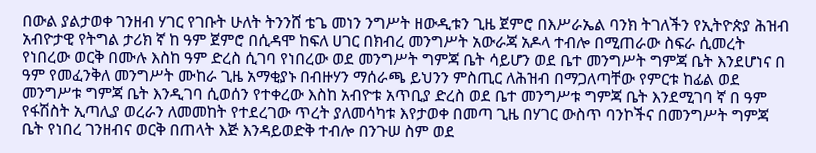በውል ያልታወቀ ገንዘብ ሃገር የገቡት ሁለት ትንንሸ ቴጌ መነን ንግሥት ዘውዲቱን ጊዜ ጀምሮ በእሥራኤል ባንክ ትገለችን የኢትዮጵያ ሕዝብ አብዮታዊ የትግል ታሪክ ኛ ከ ዓም ጀምሮ በሲዳሞ ከፍለ ሀገር በክብረ መንግሥት አውራጃ አዶላ ተብሎ በሚጠራው ስፍራ ሲመረት የነበረው ወርቅ በሙሉ እስከ ዓም ድረስ ሲገባ የነበረው ወደ መንግሥት ግምጃ ቤት ሳይሆን ወደ ቤተ መንግሥት ግምጃ ቤት እንደሆነና በ ዓም የመፈንቅለ መንግሥት ሙከራ ጊዜ አማቂያኑ በብዙሃን ማሰራጫ ይህንን ምስጢር ለሕዝብ በማጋለጣቸው የምርቱ ከፊል ወደ መንግሥቱ ግምጃ ቤት እንዲገባ ሲወሰን የተቀረው እስከ አብዮቱ አጥቢያ ድረስ ወደ ቤተ መንግሥቱ ግምጃ ቤት እንደሚገባ ኛ በ ዓም የፋሽስት ኢጣሊያ ወረራን ለመመከት የተደረገው ጥረት ያለመሳካቱ እየታወቀ በመጣ ጊዜ በሃገር ውስጥ ባንኮችና በመንግሥት ግምጃ ቤት የነበረ ገንዘብና ወርቅ በጠላት እጅ እንዳይወድቅ ተብሎ በንጉሠ ስም ወደ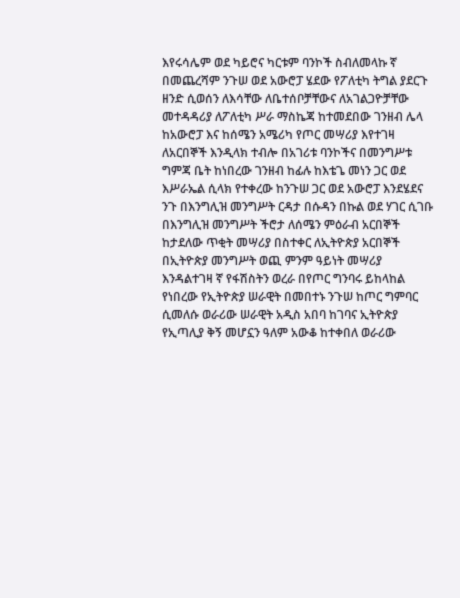እየሩሳሌም ወደ ካይሮና ካርቱም ባንኮች ስብለመላኩ ኛ በመጨረሻም ንጉሠ ወደ አውሮፓ ሄደው የፖለቲካ ትግል ያደርጉ ዘንድ ሲወሰን ለእሳቸው ለቤተሰቦቻቸውና ለአገልጋዮቻቸው መተዳዳሪያ ለፖለቲካ ሥራ ማስኬጃ ከተመደበው ገንዘብ ሌላ ከአውሮፓ እና ከሰሜን አሜሪካ የጦር መሣሪያ እየተገዛ ለአርበኞች እንዲላክ ተብሎ በአገሪቱ ባንኮችና በመንግሥቱ ግምጃ ቤት ከነበረው ገንዘብ ከፊሉ ከእቴጌ መነን ጋር ወደ እሥራኤል ሲላክ የተቀረው ከንጉሠ ጋር ወደ አውሮፓ እንደሄደና ንጉ በእንግሊዝ መንግሥት ርዳታ በሱዳን በኩል ወደ ሃገር ሲገቡ በእንግሊዝ መንግሥት ችሮታ ለሰሜን ምዕራብ አርበኞች ከታደለው ጥቂት መሣሪያ በስተቀር ለኢትዮጵያ አርበኞች በኢትዮጵያ መንግሥት ወጪ ምንም ዓይነት መሣሪያ እንዳልተገዛ ኛ የፋሽስትን ወረራ በየጦር ግንባሩ ይከላከል የነበረው የኢትዮጵያ ሠራዊት በመበተኑ ንጉሠ ከጦር ግምባር ሲመለሱ ወራሪው ሠራዊት አዲስ አበባ ከገባና ኢትዮጵያ የኢጣሊያ ቅኝ መሆኗን ዓለም አውቆ ከተቀበለ ወራሪው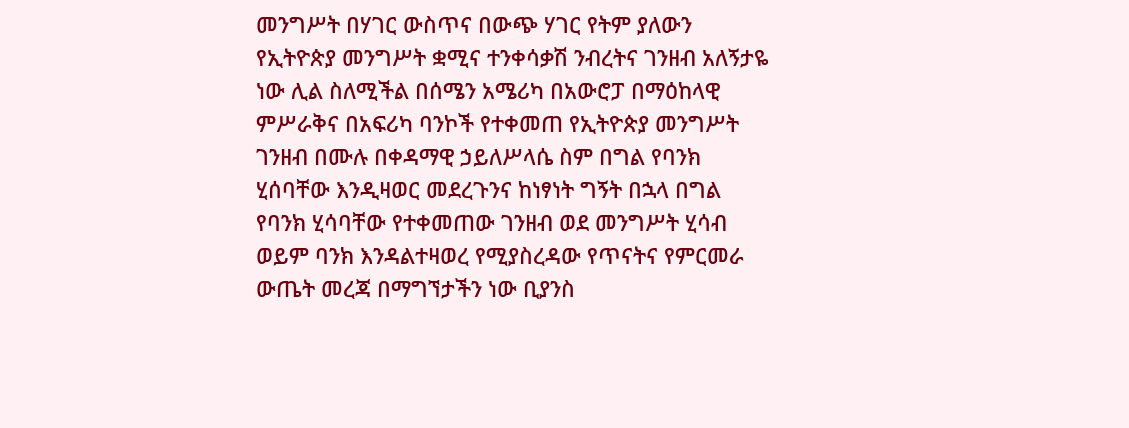መንግሥት በሃገር ውስጥና በውጭ ሃገር የትም ያለውን የኢትዮጵያ መንግሥት ቋሚና ተንቀሳቃሽ ንብረትና ገንዘብ አለኝታዬ ነው ሊል ስለሚችል በሰሜን አሜሪካ በአውሮፓ በማዕከላዊ ምሥራቅና በአፍሪካ ባንኮች የተቀመጠ የኢትዮጵያ መንግሥት ገንዘብ በሙሉ በቀዳማዊ ኃይለሥላሴ ስም በግል የባንክ ሂሰባቸው እንዲዛወር መደረጉንና ከነፃነት ግኝት በኋላ በግል የባንክ ሂሳባቸው የተቀመጠው ገንዘብ ወደ መንግሥት ሂሳብ ወይም ባንክ እንዳልተዛወረ የሚያስረዳው የጥናትና የምርመራ ውጤት መረጃ በማግኘታችን ነው ቢያንስ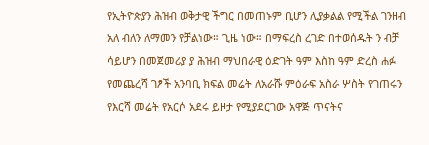የኢትዮጵያን ሕዝብ ወቅታዊ ችግር በመጠኑም ቢሆን ሊያቃልል የሚችል ገንዘብ አለ ብለን ለማመን የቻልነው። ጊዜ ነው። በማፍረስ ረገድ በተወሰዱት ን ብቻ ሳይሆን በመጀመሪያ ያ ሕዝብ ማህበራዊ ዕድገት ዓም እስከ ዓም ድረስ ሐፉ የመጨረሻ ገፆች አንባቢ ክፍል መሬት ለአራሹ ምዕራፍ አስራ ሦስት የገጠሩን የእርሻ መሬት የአርሶ አደሩ ይዞታ የሚያደርገው አዋጅ ጥናትና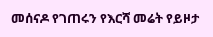መሰናዶ የገጠሩን የእርሻ መሬት የይዞታ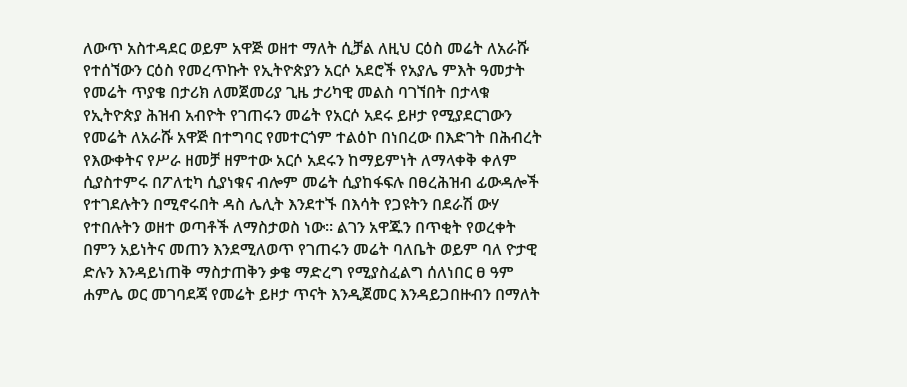ለውጥ አስተዳደር ወይም አዋጅ ወዘተ ማለት ሲቻል ለዚህ ርዕስ መሬት ለአራሹ የተሰኘውን ርዕስ የመረጥኩት የኢትዮጵያን አርሶ አደሮች የአያሌ ምእት ዓመታት የመሬት ጥያቄ በታሪክ ለመጀመሪያ ጊዜ ታሪካዊ መልስ ባገኘበት በታላቁ የኢትዮጵያ ሕዝብ አብዮት የገጠሩን መሬት የአርሶ አደሩ ይዞታ የሚያደርገውን የመሬት ለአራሹ አዋጅ በተግባር የመተርጎም ተልዕኮ በነበረው በእድገት በሕብረት የእውቀትና የሥራ ዘመቻ ዘምተው አርሶ አደሩን ከማይምነት ለማላቀቅ ቀለም ሲያስተምሩ በፖለቲካ ሲያነቁና ብሎም መሬት ሲያከፋፍሉ በፀረሕዝብ ፊውዳሎች የተገደሉትን በሚኖሩበት ዳስ ሌሊት እንደተኙ በእሳት የጋዩትን በደራሽ ውሃ የተበሉትን ወዘተ ወጣቶች ለማስታወስ ነው። ልገን አዋጁን በጥቂት የወረቀት በምን አይነትና መጠን እንደሚለወጥ የገጠሩን መሬት ባለቤት ወይም ባለ ዮታዊ ድሉን እንዳይነጠቅ ማስታጠቅን ቃቄ ማድረግ የሚያስፈልግ ሰለነበር ፀ ዓም ሐምሌ ወር መገባደጃ የመሬት ይዞታ ጥናት እንዲጀመር እንዳይጋበዙብን በማለት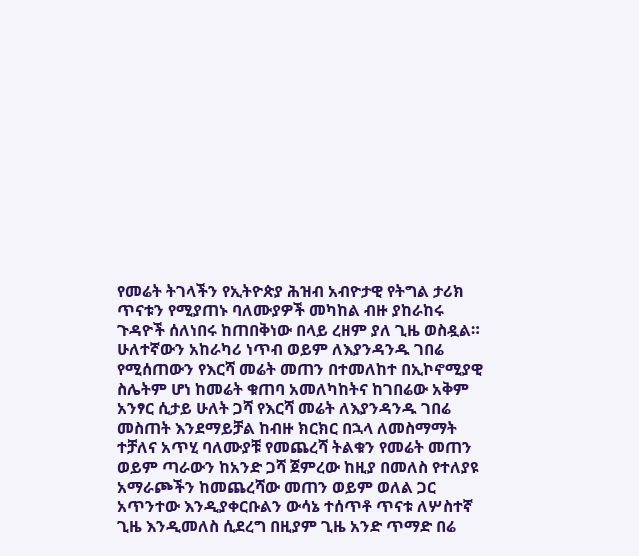የመሬት ትገላችን የኢትዮጵያ ሕዝብ አብዮታዊ የትግል ታሪክ ጥናቱን የሚያጠኑ ባለሙያዎች መካከል ብዙ ያከራከሩ ጉዳዮች ሰለነበሩ ከጠበቅነው በላይ ረዘም ያለ ጊዜ ወስዷል። ሁለተኛውን አከራካሪ ነጥብ ወይም ለእያንዳንዱ ገበሬ የሚሰጠውን የእርሻ መሬት መጠን በተመለከተ በኢኮኖሚያዊ ስሌትም ሆነ ከመሬት ቁጠባ አመለካከትና ከገበሬው አቅም አንፃር ሲታይ ሁለት ጋሻ የእርሻ መሬት ለእያንዳንዱ ገበሬ መስጠት እንደማይቻል ከብዙ ክርክር በኋላ ለመስማማት ተቻለና አጥሂ ባለሙያቹ የመጨረሻ ትልቁን የመሬት መጠን ወይም ጣራውን ከአንድ ጋሻ ጀምረው ከዚያ በመለስ የተለያዩ አማራጮችን ከመጨረሻው መጠን ወይም ወለል ጋር አጥንተው እንዲያቀርቡልን ውሳኔ ተሰጥቶ ጥናቱ ለሦስተኛ ጊዜ እንዲመለስ ሲደረግ በዚያም ጊዜ አንድ ጥማድ በሬ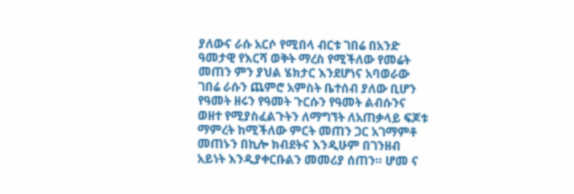ያለውና ራሱ አርሶ የሚበላ ብርቱ ገበሬ በአንድ ዓመታዊ የእርሻ ወቅት ማረስ የሚችለው የመሬት መጠን ምን ያህል ሄክታር እንደሆነና አባወራው ገበሬ ራሱን ጨምሮ አምስት ቤተሰብ ያለው ቢሆን የዓመት ዘሩን የዓመት ጉርሱን የዓመት ልብሱንና ወዘተ የሚያስፈልጉትን ለማግኘት ለአጠቃላይ ፍጆቱ ማምረት ከሚችለው ምርት መጠን ጋር አገማምቶ መጠኑን በኪሎ ክብደትና እንዲሁም በገንዘብ አይነት እንዲያቀርቡልን መመሪያ ሰጠን። ሆመ ና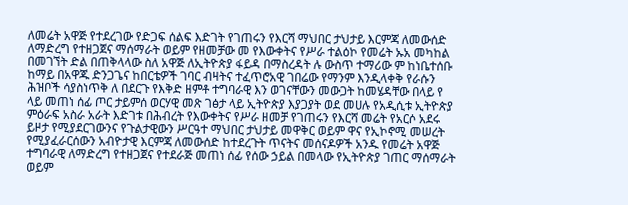ለመሬት አዋጅ የተደረገው የድጋፍ ሰልፍ እድገት የገጠሩን የእርሻ ማህበር ታህታይ እርምጃ ለመውሰድ ለማድረግ የተዘጋጀና ማሰማራት ወይም የዘመቻው መ የእውቀትና የሥራ ተልዕኮ የመሬት ኡአ መካከል በመገኘት ድል በጠቅላላው ስለ አዋጅ ለኢትዮጵያ ፋይዳ በማስረዳት ሉ ውስጥ ተማሪው ም ከነቤተሰቡ ከማይ በአዋጁ ድንጋጌና ከበርቴዎች ገባር ብዛትና ተፈጥሮአዊ ገበሬው የማንም እንዲላቀቅ የራሱን ሕዝቦች ሳያስነጥቅ ለ በደርጉ የእቅድ ዘምቶ ተግባራዊ እን ወገናቸውን መውጋት ከመሄዳቸው በላይ የ ላይ መጠነ ሰፊ ጦር ታይምሰ ወርሃዊ መጽ ገፅታ ላይ ኢትዮጵያ እያጋያት ወደ መሀሉ የአዲሲቱ ኢትዮጵያ ምዕራፍ አስራ አራት እድገቱ በሕብረት የእውቀትና የሥራ ዘመቻ የገጠሩን የእርሻ መሬት የአርሶ አደሩ ይዞታ የሚያደርገውንና የጉልታዊውን ሥርዓተ ማህበር ታህታይ መዋቅር ወይም ዋና የኢኮኖሚ መሠረት የሚያፈራርሰውን አብዮታዊ እርምጃ ለመውሰድ ከተደረጉት ጥናትና መሰናዶዎች አንዱ የመሬት አዋጅ ተግባራዊ ለማድረግ የተዘጋጀና የተደራጅ መጠነ ሰፊ የሰው ኃይል በመላው የኢትዮጵያ ገጠር ማሰማራት ወይም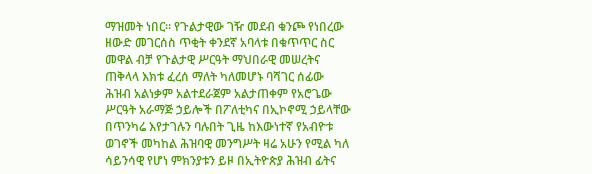ማዝመት ነበር። የጉልታዊው ገዥ መደብ ቁንጮ የነበረው ዘውድ መገርሰስ ጥቂት ቀንደኛ አባላቱ በቁጥጥር ስር መዋል ብቻ የጉልታዊ ሥርዓት ማህበራዊ መሠረትና ጠቅላላ እክቱ ፈረሰ ማለት ካለመሆኑ ባሻገር ሰፊው ሕዝብ አልነቃም አልተደራጀም አልታጠቀም የአሮጌው ሥርዓት አራማጅ ኃይሎች በፖለቲካና በኢኮኖሚ ኃይላቸው በጥንካሬ እየታገሉን ባሉበት ጊዜ ከእውነተኛ የአብዮቱ ወገኖች መካከል ሕዝባዊ መንግሥት ዛሬ አሁን የሚል ካለ ሳይንሳዊ የሆነ ምክንያቱን ይዞ በኢትዮጵያ ሕዝብ ፊትና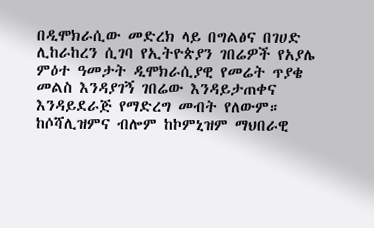በዲሞክራሲው መድረክ ላይ በግልፅና በገሀድ ሊከራከረን ሲገባ የኢትዮጵያን ገበሬዎች የአያሌ ምዕተ ዓመታት ዲሞክራሲያዊ የመሬት ጥያቄ መልስ እንዳያገኝ ገበሬው እንዳይታጠቀና እንዳይደራጅ የማድረግ መብት የለውም። ከሶሻሊዝምና ብሎም ከኮምኒዝም ማህበራዊ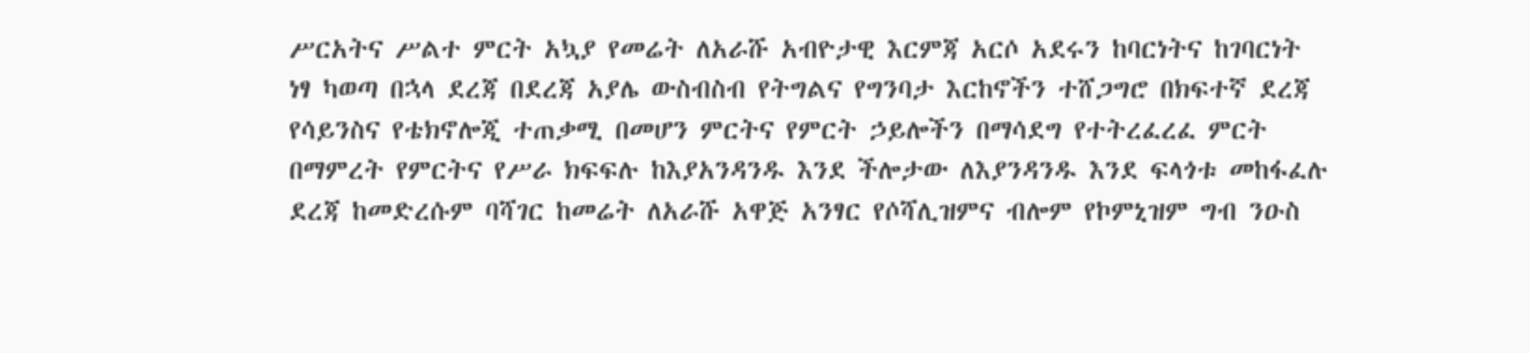ሥርአትና ሥልተ ምርት አኳያ የመሬት ለአራሹ አብዮታዊ እርምጃ አርሶ አደሩን ከባርነትና ከገባርነት ነፃ ካወጣ በኋላ ደረጃ በደረጃ አያሌ ውስብስብ የትግልና የግንባታ እርከኖችን ተሸጋግሮ በክፍተኛ ደረጃ የሳይንስና የቴክኖሎጂ ተጠቃሚ በመሆን ምርትና የምርት ኃይሎችን በማሳደግ የተትረፈረፈ ምርት በማምረት የምርትና የሥራ ክፍፍሉ ከእያአንዳንዱ እንደ ችሎታው ለእያንዳንዱ እንደ ፍላጎቱ መከፋፈሉ ደረጃ ከመድረሱም ባሻገር ከመሬት ለአራሹ አዋጅ አንፃር የሶሻሊዝምና ብሎም የኮምኒዝም ግብ ንዑስ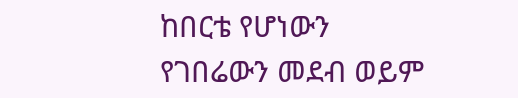ከበርቴ የሆነውን የገበሬውን መደብ ወይም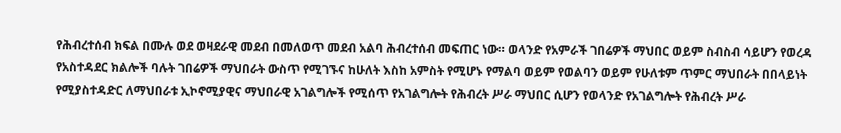የሕብረተሰብ ክፍል በሙሉ ወደ ወዛደራዊ መደብ በመለወጥ መደብ አልባ ሕብረተሰብ መፍጠር ነው። ወላንድ የአምራች ገበሬዎች ማህበር ወይም ስብስብ ሳይሆን የወረዳ የአስተዳደር ክልሎች ባሉት ገበሬዎች ማህበራት ውስጥ የሚገኙና ከሁለት እስከ አምስት የሚሆኑ የማልባ ወይም የወልባን ወይም የሁለቱም ጥምር ማህበራት በበላይነት የሚያስተዳድር ለማህበራቱ ኢኮኖሚያዊና ማህበራዊ አገልግሎች የሚሰጥ የአገልግሎት የሕብረት ሥራ ማህበር ሲሆን የወላንድ የአገልግሎት የሕብረት ሥራ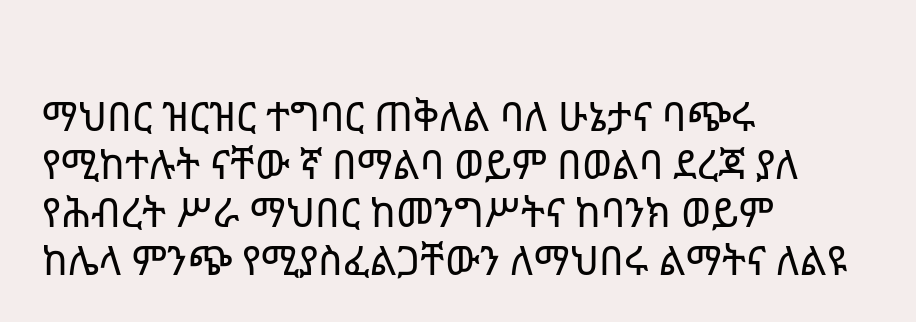ማህበር ዝርዝር ተግባር ጠቅለል ባለ ሁኔታና ባጭሩ የሚከተሉት ናቸው ኛ በማልባ ወይም በወልባ ደረጃ ያለ የሕብረት ሥራ ማህበር ከመንግሥትና ከባንክ ወይም ከሌላ ምንጭ የሚያስፈልጋቸውን ለማህበሩ ልማትና ለልዩ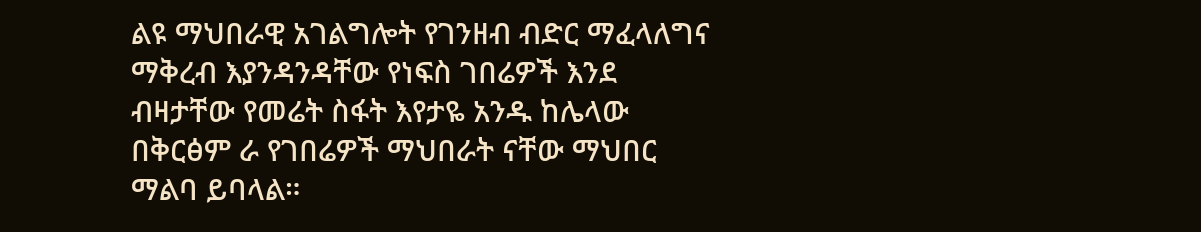ልዩ ማህበራዊ አገልግሎት የገንዘብ ብድር ማፈላለግና ማቅረብ እያንዳንዳቸው የነፍስ ገበሬዎች እንደ ብዛታቸው የመሬት ስፋት እየታዬ አንዱ ከሌላው በቅርፅም ራ የገበሬዎች ማህበራት ናቸው ማህበር ማልባ ይባላል።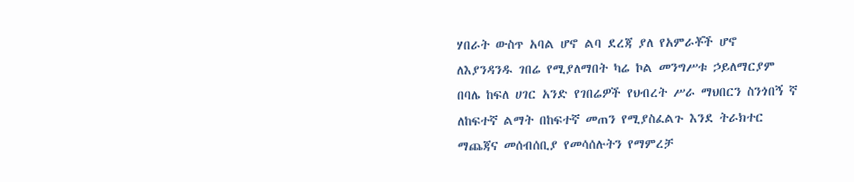ሃበራት ውስጥ አባል ሆኖ ልባ ደረጃ ያለ የአምራቾች ሆኖ ለእያንዳንዱ ገበሬ የሚያለማበት ካሬ ኮል መንግሥቱ ኃይለማርያም በባሌ ከፍለ ሀገር አንድ የገበሬዎች የህብረት ሥራ ማህበርን ስንጎበኝ ኛ ለከፍተኛ ልማት በከፍተኛ መጠን የሚያስፈልጉ እንደ ትራክተር ማጨጃና መሰብሰቢያ የመሳሰሉትን የማምረቻ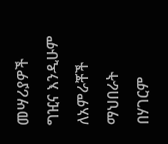መሣሪያዎች ግዢና እንዲሁም ለአምራቾች ማህበራት በሃገርም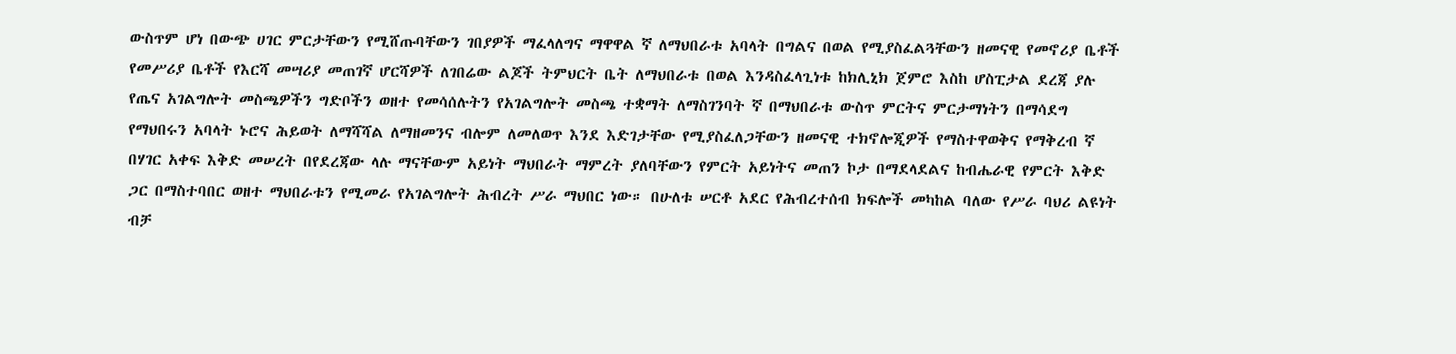ውስጥም ሆነ በውጭ ሀገር ምርታቸውን የሚሸጡባቸውን ገበያዎች ማፈላለግና ማዋዋል ኛ ለማህበራቱ አባላት በግልና በወል የሚያስፈልጓቸውን ዘመናዊ የመኖሪያ ቤቶች የመሥሪያ ቤቶች የእርሻ መሣሪያ መጠገኛ ሆርሻዎች ለገበሬው ልጆች ትምህርት ቤት ለማህበራቱ በወል እንዳስፈላጊነቱ ከክሊኒክ ጀምሮ እስከ ሆስፒታል ደረጃ ያሉ የጤና አገልግሎት መስጫዎችን ግድቦችን ወዘተ የመሳሰሉትን የአገልግሎት መስጫ ተቋማት ለማስገንባት ኛ በማህበራቱ ውስጥ ምርትና ምርታማነትን በማሳደግ የማህበሩን አባላት ኑሮና ሕይወት ለማሻሻል ለማዘመንና ብሎም ለመለወጥ እንደ እድገታቸው የሚያስፈለጋቸውን ዘመናዊ ተክኖሎጂዎች የማስተዋወቅና የማቅረብ ኛ በሃገር አቀፍ እቅድ መሠረት በየደረጃው ላሉ ማናቸውም አይነት ማህበራት ማምረት ያለባቸውን የምርት አይነትና መጠን ኮታ በማደላደልና ከብሔራዊ የምርት እቅድ ጋር በማስተባበር ወዘተ ማህበራቱን የሚመራ የአገልግሎት ሕብረት ሥራ ማህበር ነው። በሁለቱ ሠርቶ አደር የሕብረተሰብ ክፍሎች መካከል ባለው የሥራ ባህሪ ልዩነት ብቻ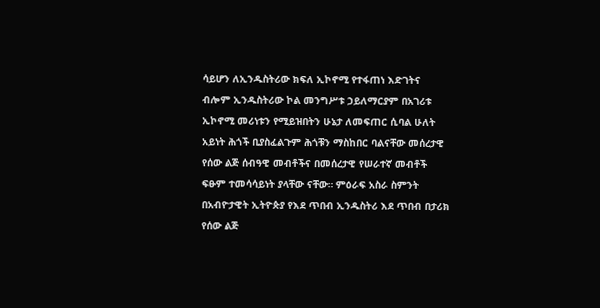ሳይሆን ለኢንዱስትሪው ክፍለ ኢኮኖሚ የተፋጠነ እድገትና ብሎም ኢንዱስትሪው ኮል መንግሥቱ ኃይለማርያም በአገሪቱ ኢኮኖሚ መሪነቱን የሚይዝበትን ሁኔታ ለመፍጠር ሲባል ሁለት አይነት ሕጎች ቢያስፈልጉም ሕጎቹን ማስከበር ባልናቸው መሰረታዊ የሰው ልጅ ሰብዓዊ መብቶችና በመሰረታዊ የሠራተኛ መብቶች ፍፁም ተመሳሳይነት ያላቸው ናቸው። ምዕራፍ አስራ ስምንት በአብዮታዊት ኢትዮጵያ የእደ ጥበብ ኢንዱስትሪ እደ ጥበብ በታሪክ የሰው ልጅ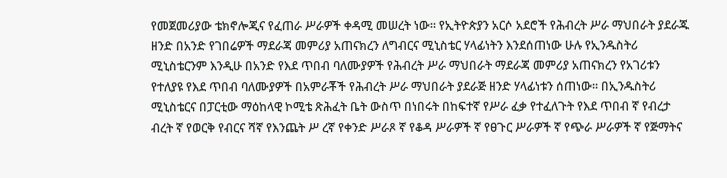የመጀመሪያው ቴክኖሎጂና የፈጠራ ሥራዎች ቀዳሚ መሠረት ነው። የኢትዮጵያን አርሶ አደሮች የሕብረት ሥራ ማህበራት ያደራጁ ዘንድ በአንድ የገበሬዎች ማደራጃ መምሪያ አጠናክረን ለግብርና ሚኒስቴር ሃላፊነትን እንደሰጠነው ሁሉ የኢንዱስትሪ ሚኒስቴርንም እንዲሁ በአንድ የእደ ጥበብ ባለሙያዎች የሕብረት ሥራ ማህበራት ማደራጃ መምሪያ አጠናክረን የአገሪቱን የተለያዩ የእደ ጥበብ ባለሙያዎች በአምራቾች የሕብረት ሥራ ማህበራት ያደራጅ ዘንድ ሃላፊነቱን ሰጠነው። በኢንዱስትሪ ሚኒስቴርና በፓርቲው ማዕከላዊ ኮሚቴ ጽሕፈት ቤት ውስጥ በነበሩት በከፍተኛ የሥራ ፈቃ የተፈለጉት የእደ ጥበብ ኛ የብረታ ብረት ኛ የወርቅ የብርና ሻኛ የእንጨት ሥ ረኛ የቀንድ ሥራጾ ኛ የቆዳ ሥራዎች ኛ የፀጉር ሥራዎች ኛ የጭራ ሥራዎች ኛ የጅማትና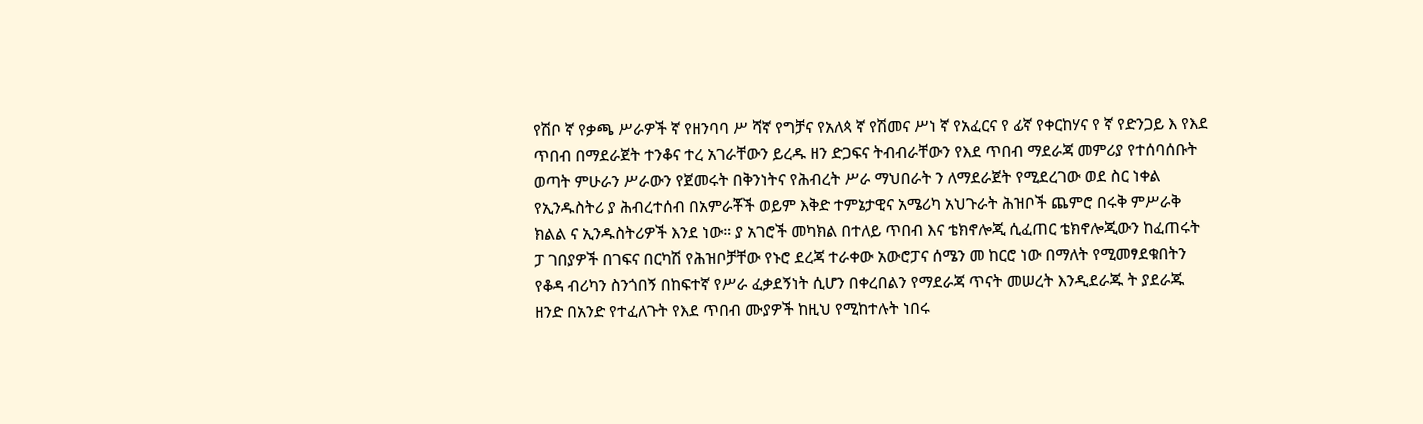የሽቦ ኛ የቃጫ ሥራዎች ኛ የዘንባባ ሥ ሻኛ የግቻና የአለጳ ኛ የሽመና ሥነ ኛ የአፈርና የ ፊኛ የቀርከሃና የ ኛ የድንጋይ እ የእደ ጥበብ በማደራጀት ተንቆና ተረ አገራቸውን ይረዱ ዘን ድጋፍና ትብብራቸውን የእደ ጥበብ ማደራጃ መምሪያ የተሰባሰቡት ወጣት ምሁራን ሥራውን የጀመሩት በቅንነትና የሕብረት ሥራ ማህበራት ን ለማደራጀት የሚደረገው ወደ ስር ነቀል የኢንዱስትሪ ያ ሕብረተሰብ በአምራቾች ወይም እቅድ ተምኔታዊና አሜሪካ አህጉራት ሕዝቦች ጨምሮ በሩቅ ምሥራቅ ክልል ና ኢንዱስትሪዎች እንደ ነው። ያ አገሮች መካክል በተለይ ጥበብ እና ቴክኖሎጂ ሲፈጠር ቴክኖሎጂውን ከፈጠሩት ፓ ገበያዎች በገፍና በርካሽ የሕዝቦቻቸው የኑሮ ደረጃ ተራቀው አውሮፓና ሰሜን መ ከርሮ ነው በማለት የሚመፃደቁበትን የቆዳ ብሪካን ስንጎበኝ በከፍተኛ የሥራ ፈቃደኝነት ሲሆን በቀረበልን የማደራጃ ጥናት መሠረት እንዲደራጁ ት ያደራጁ ዘንድ በአንድ የተፈለጉት የእደ ጥበብ ሙያዎች ከዚህ የሚከተሉት ነበሩ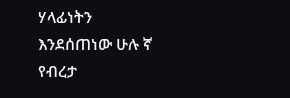ሃላፊነትን እንደሰጠነው ሁሉ ኛ የብረታ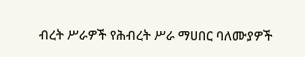ብረት ሥራዎች የሕብረት ሥራ ማሀበር ባለሙያዎች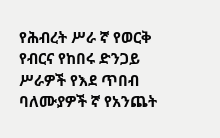የሕብረት ሥራ ኛ የወርቅ የብርና የከበሩ ድንጋይ ሥራዎች የእደ ጥበብ ባለሙያዎች ኛ የአንጨት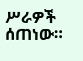ሥራዎች ሰጠነው።